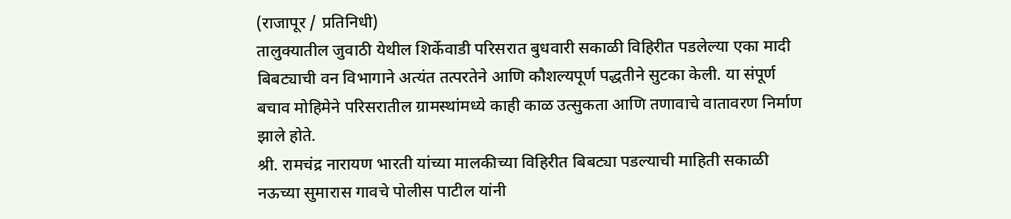(राजापूर / प्रतिनिधी)
तालुक्यातील जुवाठी येथील शिर्केवाडी परिसरात बुधवारी सकाळी विहिरीत पडलेल्या एका मादी बिबट्याची वन विभागाने अत्यंत तत्परतेने आणि कौशल्यपूर्ण पद्धतीने सुटका केली. या संपूर्ण बचाव मोहिमेने परिसरातील ग्रामस्थांमध्ये काही काळ उत्सुकता आणि तणावाचे वातावरण निर्माण झाले होते.
श्री. रामचंद्र नारायण भारती यांच्या मालकीच्या विहिरीत बिबट्या पडल्याची माहिती सकाळी नऊच्या सुमारास गावचे पोलीस पाटील यांनी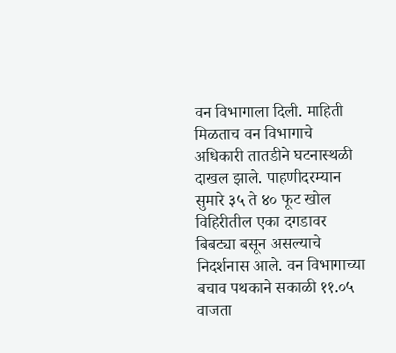वन विभागाला दिली. माहिती मिळताच वन विभागाचे अधिकारी तातडीने घटनास्थळी दाखल झाले. पाहणीदरम्यान सुमारे ३५ ते ४० फूट खोल विहिरीतील एका दगडावर बिबट्या बसून असल्याचे निदर्शनास आले. वन विभागाच्या बचाव पथकाने सकाळी ११.०५ वाजता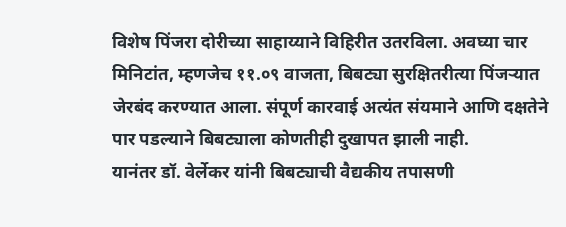विशेष पिंजरा दोरीच्या साहाय्याने विहिरीत उतरविला. अवघ्या चार मिनिटांत, म्हणजेच ११.०९ वाजता, बिबट्या सुरक्षितरीत्या पिंजऱ्यात जेरबंद करण्यात आला. संपूर्ण कारवाई अत्यंत संयमाने आणि दक्षतेने पार पडल्याने बिबट्याला कोणतीही दुखापत झाली नाही.
यानंतर डॉ. वेर्लेकर यांनी बिबट्याची वैद्यकीय तपासणी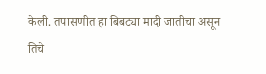केली. तपासणीत हा बिबट्या मादी जातीचा असून तिचे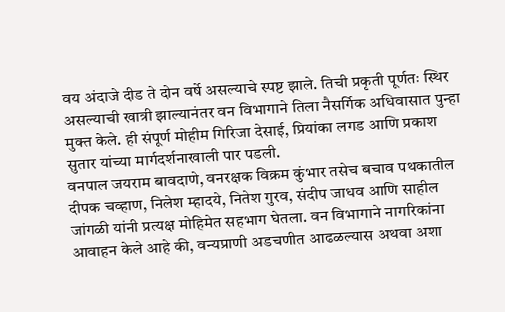वय अंदाजे दीड ते दोन वर्षे असल्याचे स्पष्ट झाले. तिची प्रकृती पूर्णतः स्थिर असल्याची खात्री झाल्यानंतर वन विभागाने तिला नैसर्गिक अधिवासात पुन्हा मुक्त केले. ही संपूर्ण मोहीम गिरिजा देसाई, प्रियांका लगड आणि प्रकाश सुतार यांच्या मार्गदर्शनाखाली पार पडली.
वनपाल जयराम बावदाणे, वनरक्षक विक्रम कुंभार तसेच बचाव पथकातील दीपक चव्हाण, निलेश म्हादये, नितेश गुरव, संदीप जाधव आणि साहील जांगळी यांनी प्रत्यक्ष मोहिमेत सहभाग घेतला. वन विभागाने नागरिकांना आवाहन केले आहे की, वन्यप्राणी अडचणीत आढळल्यास अथवा अशा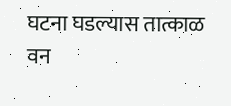घटना घडल्यास तात्काळ वन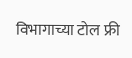विभागाच्या टोल फ्री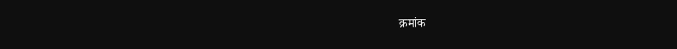क्रमांक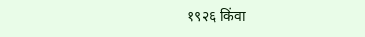१९२६ किंवा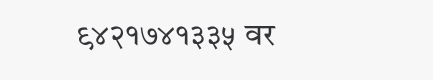९४२१७४१३३५ वर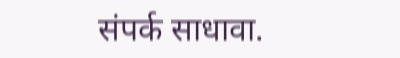संपर्क साधावा.